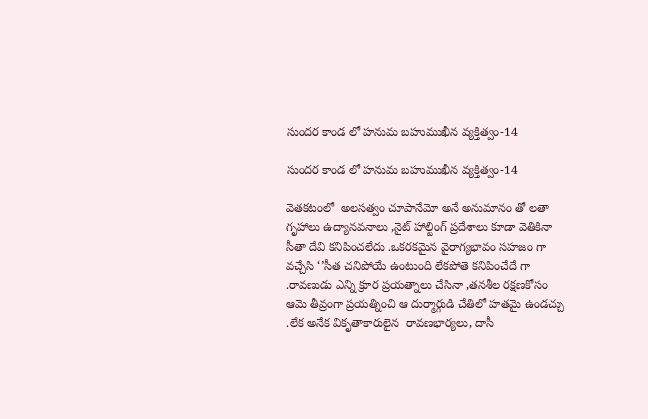సుందర కాండ లో హనుమ బహుముఖీన వ్యక్తిత్వం-14

సుందర కాండ లో హనుమ బహుముఖీన వ్యక్తిత్వం-14

వెతకటంలో  అలసత్వం చూపానేమో అనే అనుమానం తో లతా గృహాలు ఉద్యానవనాలు ,నైట్ హాల్టింగ్ ప్రదేశాలు కూడా వెతికినా సీతా దేవి కనిపించలేదు .ఒకరకమైన వైరాగ్యభావం సహజం గా వచ్చేసి ‘’సీత చనిపోయే ఉంటుంది లేకపోతె కనిపించేదే గా .రావణుడు ఎన్ని క్రూర ప్రయత్నాలు చేసినా ,తనశీల రక్షణకోసం ఆమె తీవ్రంగా ప్రయత్నించి ఆ దుర్మార్గుడి చేతిలో హతమై ఉండచ్చు .లేక అనేక వికృతాకారులైన  రావణభార్యలు, దాసీ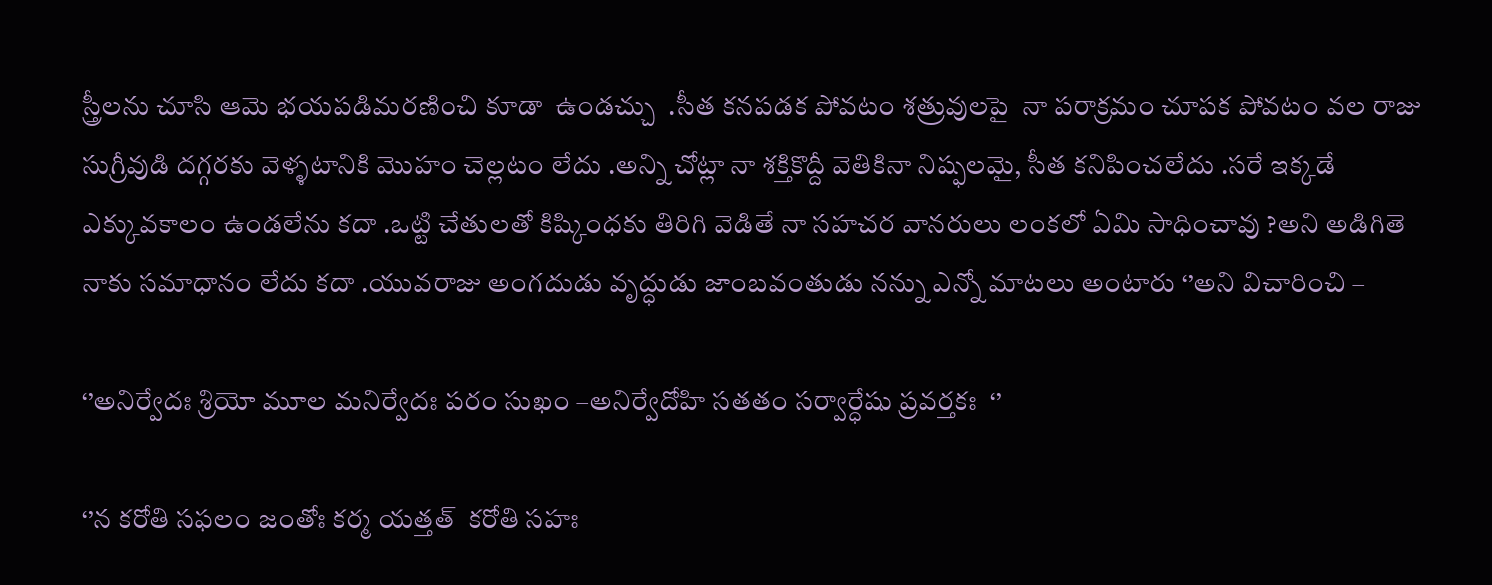స్త్రీలను చూసి ఆమె భయపడిమరణి౦చి కూడా  ఉండచ్చు  .సీత కనపడక పోవటం శత్రువులపై  నా పరాక్రమం చూపక పోవటం వల రాజు సుగ్రీవుడి దగ్గరకు వెళ్ళటానికి మొహం చెల్లటం లేదు .అన్ని చోట్లా నా శక్తికొద్దీ వెతికినా నిష్ఫలమై, సీత కనిపించలేదు .సరే ఇక్కడే ఎక్కువకాలం ఉండలేను కదా .ఒట్టి చేతులతో కిష్కింధకు తిరిగి వెడితే నా సహచర వానరులు లంకలో ఏమి సాధించావు ?అని అడిగితె నాకు సమాధానం లేదు కదా .యువరాజు అంగదుడు వృద్ధుడు జాంబవంతుడు నన్ను ఎన్నో మాటలు అంటారు ‘’అని విచారించి –

‘’అనిర్వేదః శ్రియో మూల మనిర్వేదః పరం సుఖం –అనిర్వేదోహి సతతం సర్వార్ధేషు ప్రవర్తకః  ‘’

‘’న కరోతి సఫలం జంతోః కర్మ యత్తత్  కరోతి సహః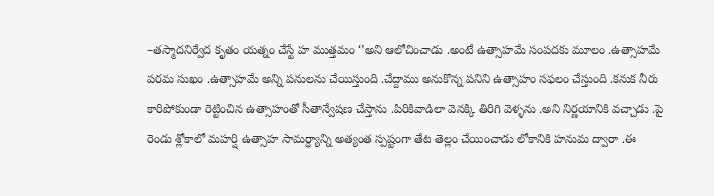–తస్మాదనిర్వేద కృతం యత్నం చేస్టే హ ముత్తమం ‘’అని ఆలోచించాడు .అంటే ఉత్సాహమే సంపదకు మూలం .ఉత్సాహమే పరమ సుఖం .ఉత్సాహమే అన్ని పనులను చేయిస్తుంది .చేద్దాము అనుకొన్న పనిని ఉత్సాహం సఫలం చేస్తుంది .కనుక నీరు కారిపోకుండా రెట్టించిన ఉత్సాహంతో సీతాన్వేషణ చేస్తాను .పిరికివాడిలా వెనక్కి తిరిగి వెళ్ళను .అని నిర్ణయానికి వచ్చాడు .పై రెండు శ్లోకాలో మహర్షి ఉత్సాహ సామర్ధ్యాన్ని అత్యంత స్పష్టంగా తేట తెల్లం చేయించాడు లోకానికి హనుమ ద్వారా .ఈ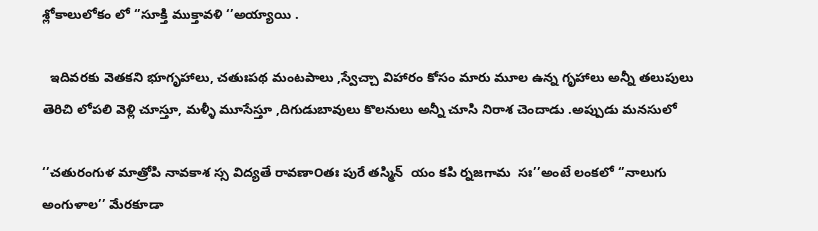శ్లోకాలులోకం లో ‘’సూక్తి ముక్తావళి ‘’అయ్యాయి .

  ఇదివరకు వెతకని భూగృహాలు, చతుఃపథ మంటపాలు ,స్వేచ్చా విహారం కోసం మారు మూల ఉన్న గృహాలు అన్నీ తలుపులు తెరిచి లోపలి వెళ్లి చూస్తూ, మళ్ళీ మూసేస్తూ ,దిగుడుబావులు కొలనులు అన్నీ చూసి నిరాశ చెందాడు .అప్పుడు మనసులో

‘’చతురంగుళ మాత్రోపి నావకాశ స్స విద్యతే రావణా౦తః పురే తస్మిన్  యం కపి ర్నజగామ  సః’’అంటే లంకలో ‘’నాలుగు అంగుళాల’’ మేరకూడా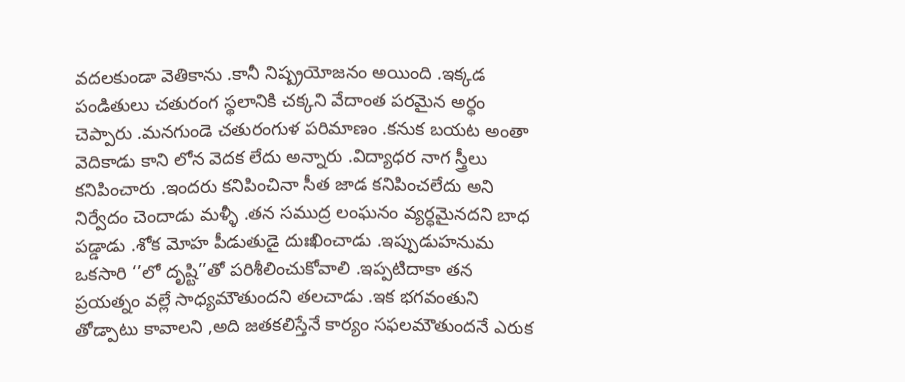వదలకుండా వెతికాను .కానీ నిష్ప్రయోజనం అయింది .ఇక్కడ పండితులు చతురంగ స్థలానికి చక్కని వేదాంత పరమైన అర్ధం చెప్పారు .మనగుండె చతురంగుళ పరిమాణం .కనుక బయట అంతా వెదికాడు కాని లోన వెదక లేదు అన్నారు .విద్యాధర నాగ స్త్రీలు కనిపించారు .ఇందరు కనిపించినా సీత జాడ కనిపించలేదు అని నిర్వేదం చెందాడు మళ్ళీ .తన సముద్ర లంఘనం వ్యర్ధమైనదని బాధ పడ్డాడు .శోక మోహ పీడుతుడై దుఃఖించాడు .ఇప్పుడుహనుమ ఒకసారి ‘’లో దృష్టి’’తో పరిశీలించుకోవాలి .ఇప్పటిదాకా తన ప్రయత్నం వల్లే సాధ్యమౌతుందని తలచాడు .ఇక భగవంతుని తోడ్పాటు కావాలని ,అది జతకలిస్తేనే కార్యం సఫలమౌతుందనే ఎరుక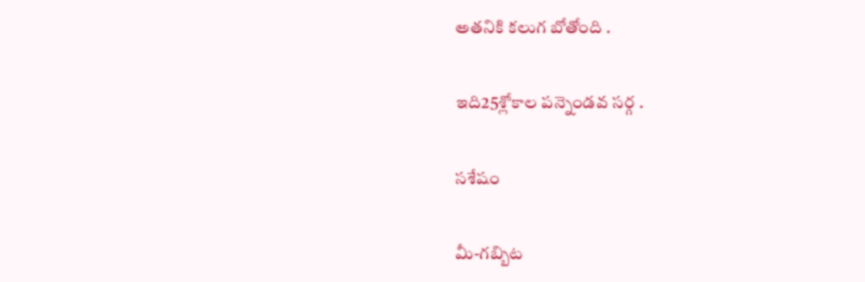అతనికి కలుగ బోతోంది .

ఇది25శ్లోకాల పన్నెండవ సర్గ .

సశేషం

మీ-గబ్బిట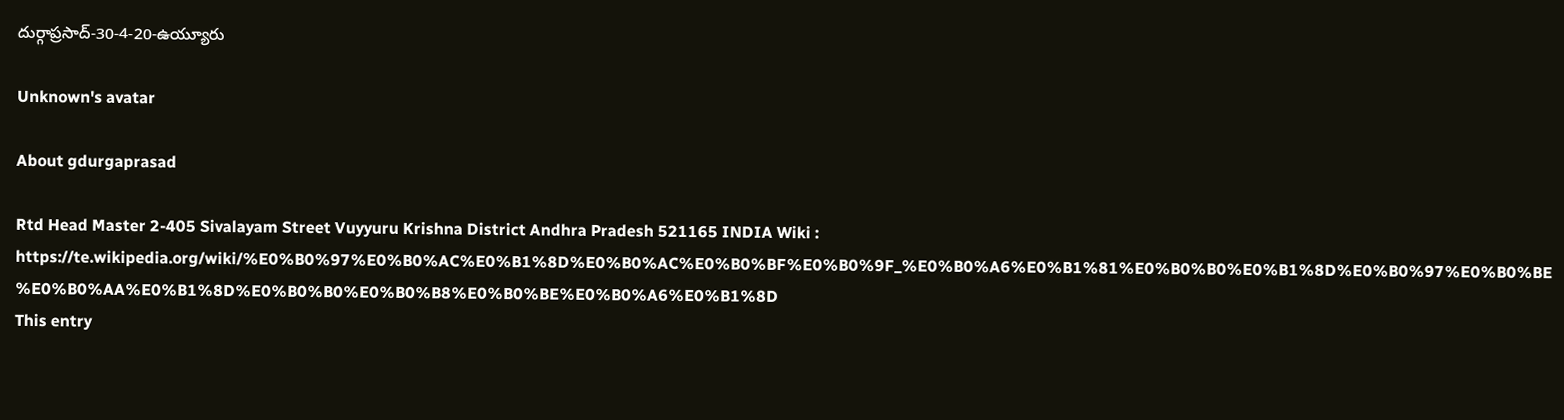దుర్గాప్రసాద్-30-4-20-ఉయ్యూరు

Unknown's avatar

About gdurgaprasad

Rtd Head Master 2-405 Sivalayam Street Vuyyuru Krishna District Andhra Pradesh 521165 INDIA Wiki : https://te.wikipedia.org/wiki/%E0%B0%97%E0%B0%AC%E0%B1%8D%E0%B0%AC%E0%B0%BF%E0%B0%9F_%E0%B0%A6%E0%B1%81%E0%B0%B0%E0%B1%8D%E0%B0%97%E0%B0%BE%E0%B0%AA%E0%B1%8D%E0%B0%B0%E0%B0%B8%E0%B0%BE%E0%B0%A6%E0%B1%8D
This entry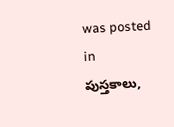was posted in పుస్తకాలు,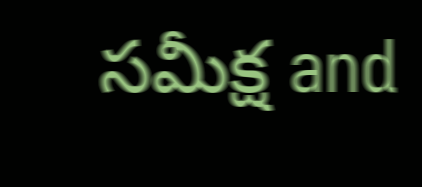సమీక్ష and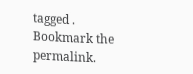tagged . Bookmark the permalink.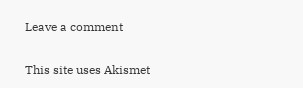Leave a comment

This site uses Akismet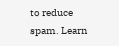to reduce spam. Learn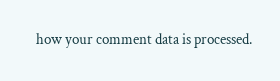how your comment data is processed.